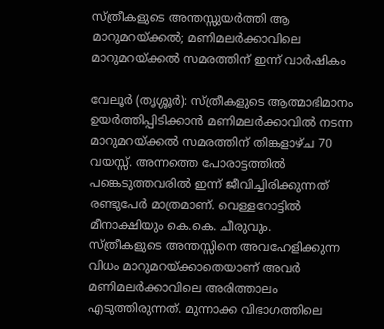സ്ത്രീകളുടെ അന്തസ്സുയർത്തി ആ മാറുമറയ്ക്കൽ; മണിമലർക്കാവിലെ മാറുമറയ്ക്കൽ സമരത്തിന് ഇന്ന് വാർഷികം

വേലൂർ (തൃശ്ശൂർ): സ്ത്രീകളുടെ ആത്മാഭിമാനം ഉയർത്തിപ്പിടിക്കാൻ മണിമലർക്കാവിൽ നടന്ന മാറുമറയ്ക്കൽ സമരത്തിന് തിങ്കളാഴ്ച 70 വയസ്സ്. അന്നത്തെ പോരാട്ടത്തിൽ പങ്കെടുത്തവരിൽ ഇന്ന് ജീവിച്ചിരിക്കുന്നത് രണ്ടുപേർ മാത്രമാണ്. വെള്ളറോട്ടിൽ മീനാക്ഷിയും കെ.കെ. ചീരുവും.
സ്ത്രീകളുടെ അന്തസ്സിനെ അവഹേളിക്കുന്ന വിധം മാറുമറയ്ക്കാതെയാണ് അവർ മണിമലർക്കാവിലെ അരിത്താലം എടുത്തിരുന്നത്. മുന്നാക്ക വിഭാഗത്തിലെ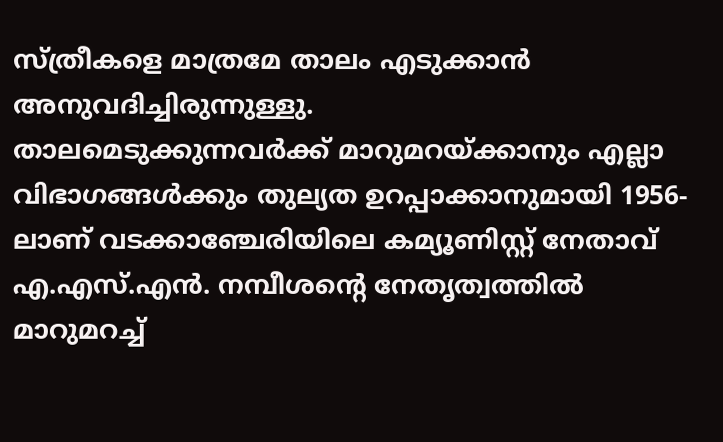സ്ത്രീകളെ മാത്രമേ താലം എടുക്കാൻ അനുവദിച്ചിരുന്നുള്ളു.
താലമെടുക്കുന്നവർക്ക് മാറുമറയ്ക്കാനും എല്ലാ വിഭാഗങ്ങൾക്കും തുല്യത ഉറപ്പാക്കാനുമായി 1956-ലാണ് വടക്കാഞ്ചേരിയിലെ കമ്യൂണിസ്റ്റ് നേതാവ് എ.എസ്.എൻ. നമ്പീശന്റെ നേതൃത്വത്തിൽ മാറുമറച്ച്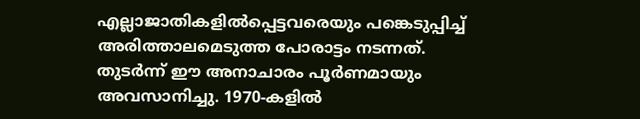എല്ലാജാതികളിൽപ്പെട്ടവരെയും പങ്കെടുപ്പിച്ച് അരിത്താലമെടുത്ത പോരാട്ടം നടന്നത്. തുടർന്ന് ഈ അനാചാരം പൂർണമായും അവസാനിച്ചു. 1970-കളിൽ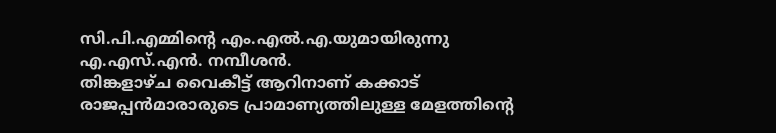സി.പി.എമ്മിന്റെ എം.എൽ.എ.യുമായിരുന്നു എ.എസ്.എൻ. നമ്പീശൻ.
തിങ്കളാഴ്ച വൈകീട്ട് ആറിനാണ് കക്കാട് രാജപ്പൻമാരാരുടെ പ്രാമാണ്യത്തിലുള്ള മേളത്തിന്റെ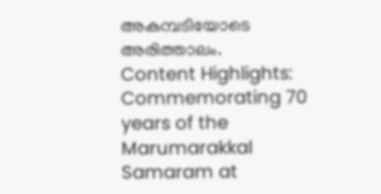അകമ്പടിയോടെ അരിത്താലം.
Content Highlights: Commemorating 70 years of the Marumarakkal Samaram at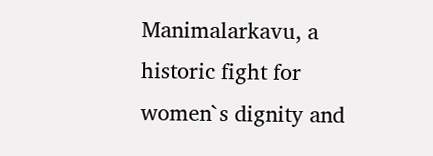Manimalarkavu, a historic fight for women`s dignity and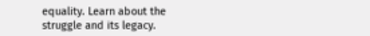equality. Learn about the struggle and its legacy.